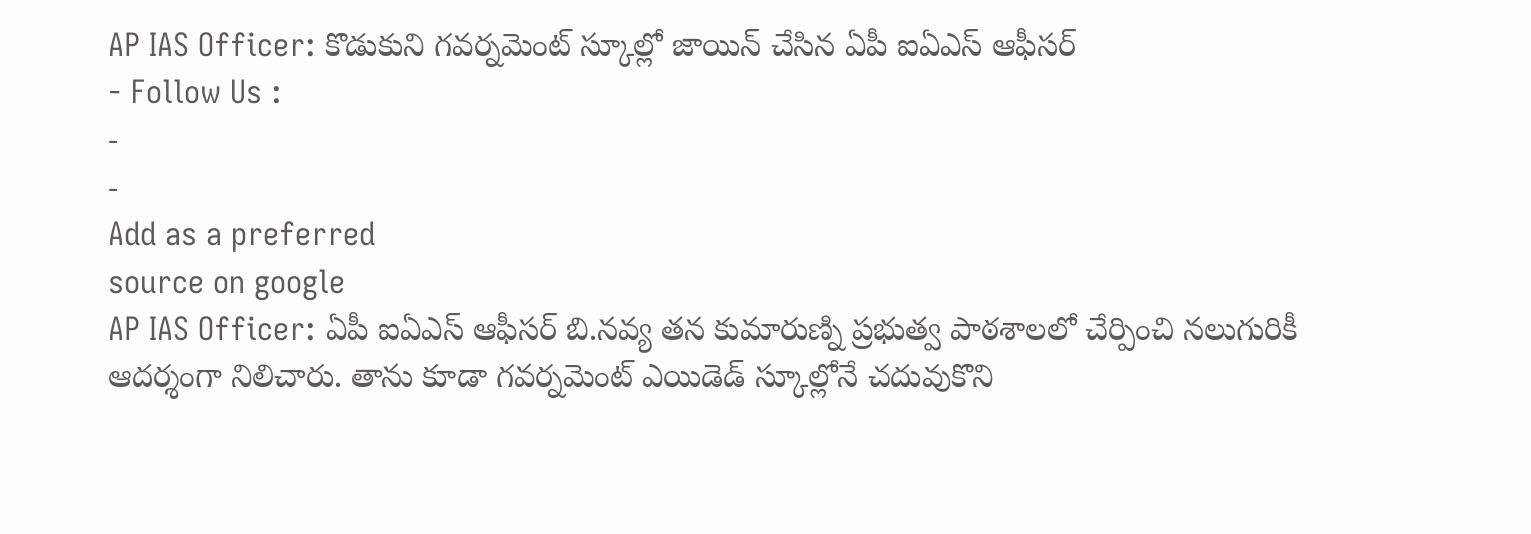AP IAS Officer: కొడుకుని గవర్నమెంట్ స్కూల్లో జాయిన్ చేసిన ఏపీ ఐఏఎస్ ఆఫీసర్
- Follow Us :
-
-
Add as a preferred
source on google
AP IAS Officer: ఏపీ ఐఏఎస్ ఆఫీసర్ బి.నవ్య తన కుమారుణ్ని ప్రభుత్వ పాఠశాలలో చేర్పించి నలుగురికీ ఆదర్శంగా నిలిచారు. తాను కూడా గవర్నమెంట్ ఎయిడెడ్ స్కూల్లోనే చదువుకొని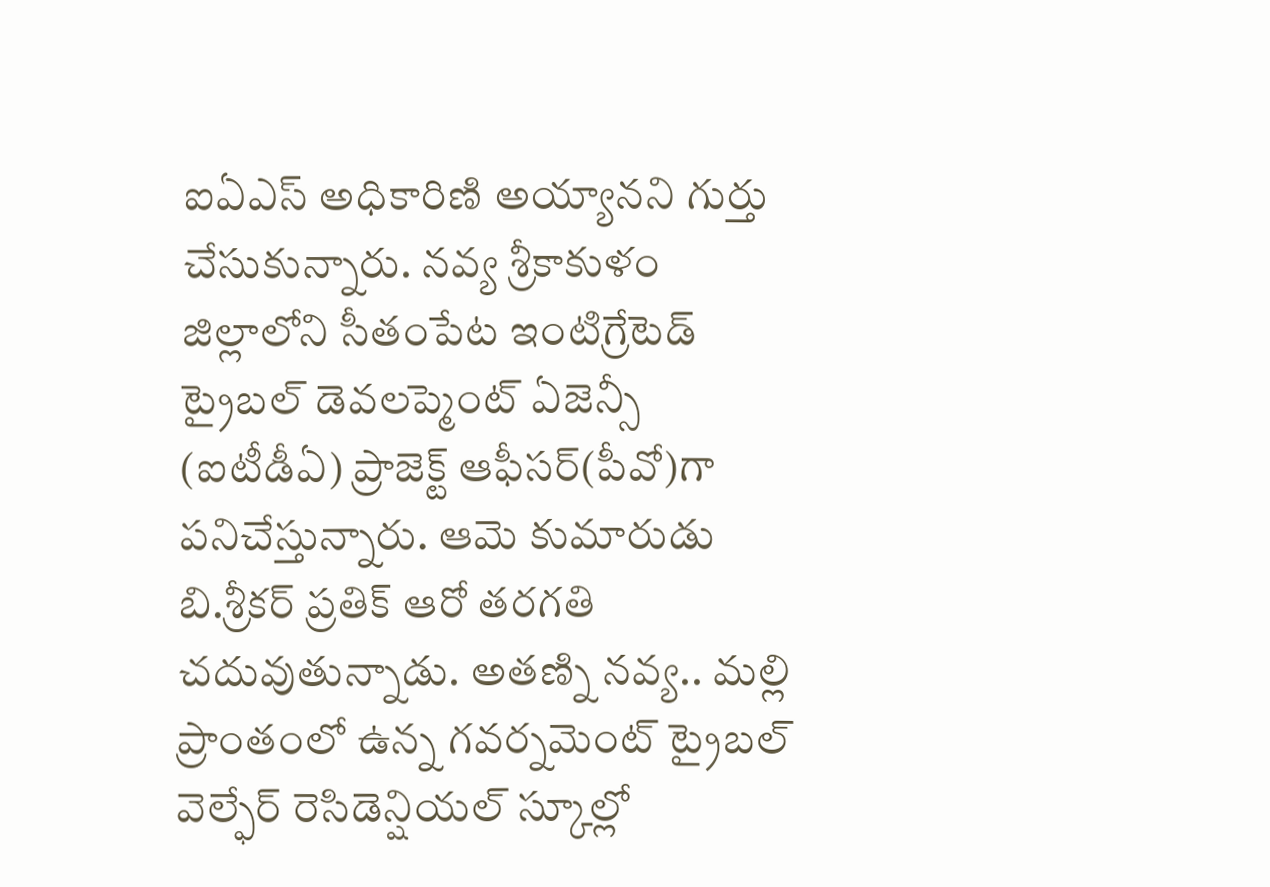ఐఏఎస్ అధికారిణి అయ్యానని గుర్తు చేసుకున్నారు. నవ్య శ్రీకాకుళం జిల్లాలోని సీతంపేట ఇంటిగ్రేటెడ్ ట్రైబల్ డెవలప్మెంట్ ఏజెన్సీ (ఐటీడీఏ) ప్రాజెక్ట్ ఆఫీసర్(పీవో)గా పనిచేస్తున్నారు. ఆమె కుమారుడు బి.శ్రీకర్ ప్రతిక్ ఆరో తరగతి చదువుతున్నాడు. అతణ్ని నవ్య.. మల్లి ప్రాంతంలో ఉన్న గవర్నమెంట్ ట్రైబల్ వెల్ఫేర్ రెసిడెన్షియల్ స్కూల్లో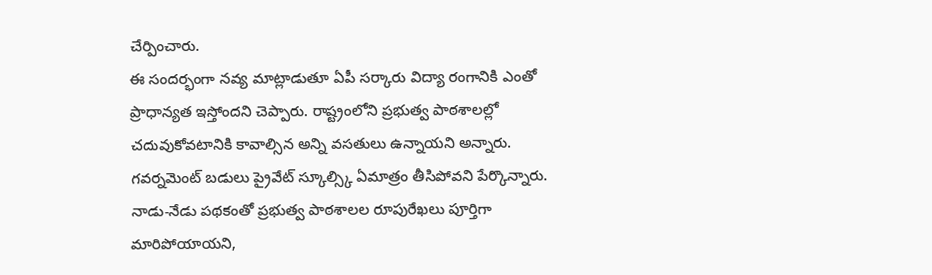చేర్పించారు.
ఈ సందర్భంగా నవ్య మాట్లాడుతూ ఏపీ సర్కారు విద్యా రంగానికి ఎంతో ప్రాధాన్యత ఇస్తోందని చెప్పారు. రాష్ట్రంలోని ప్రభుత్వ పాఠశాలల్లో చదువుకోవటానికి కావాల్సిన అన్ని వసతులు ఉన్నాయని అన్నారు. గవర్నమెంట్ బడులు ప్రైవేట్ స్కూల్స్కి ఏమాత్రం తీసిపోవని పేర్కొన్నారు. నాడు-నేడు పథకంతో ప్రభుత్వ పాఠశాలల రూపురేఖలు పూర్తిగా మారిపోయాయని,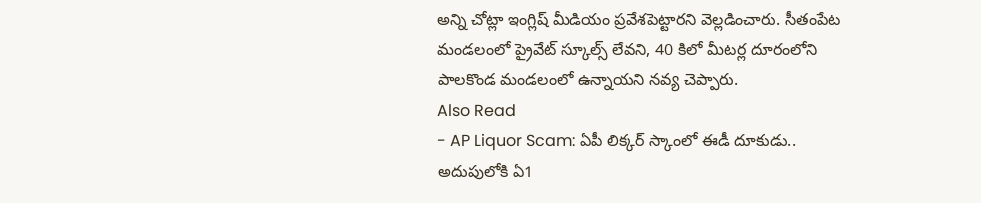అన్ని చోట్లా ఇంగ్లిష్ మీడియం ప్రవేశపెట్టారని వెల్లడించారు. సీతంపేట మండలంలో ప్రైవేట్ స్కూల్స్ లేవని, 40 కిలో మీటర్ల దూరంలోని పాలకొండ మండలంలో ఉన్నాయని నవ్య చెప్పారు.
Also Read
- AP Liquor Scam: ఏపీ లిక్కర్ స్కాంలో ఈడీ దూకుడు.. అదుపులోకి ఏ1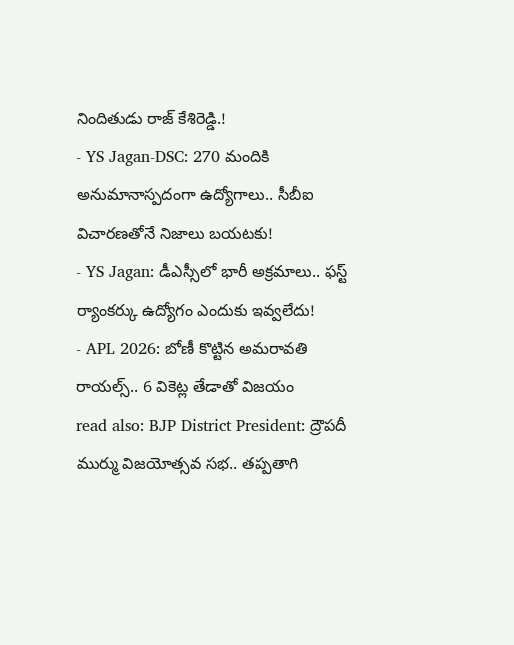నిందితుడు రాజ్ కేశిరెడ్డి.!
- YS Jagan-DSC: 270 మందికి అనుమానాస్పదంగా ఉద్యోగాలు.. సీబీఐ విచారణతోనే నిజాలు బయటకు!
- YS Jagan: డీఎస్సీలో భారీ అక్రమాలు.. ఫస్ట్ ర్యాంకర్కు ఉద్యోగం ఎందుకు ఇవ్వలేదు!
- APL 2026: బోణీ కొట్టిన అమరావతి రాయల్స్.. 6 వికెట్ల తేడాతో విజయం
read also: BJP District President: ద్రౌపదీ ముర్ము విజయోత్సవ సభ.. తప్పతాగి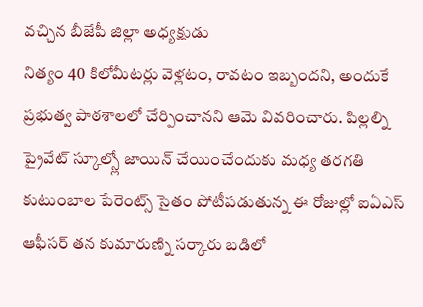వచ్చిన బీజేపీ జిల్లా అధ్యక్షుడు
నిత్యం 40 కిలోమీటర్లు వెళ్లటం, రావటం ఇబ్బందని, అందుకే ప్రభుత్వ పాఠశాలలో చేర్పించానని ఆమె వివరించారు. పిల్లల్ని ప్రైవేట్ స్కూల్స్లో జాయిన్ చేయించేందుకు మధ్య తరగతి కుటుంబాల పేరెంట్స్ సైతం పోటీపడుతున్న ఈ రోజుల్లో ఐఏఎస్ ఆఫీసర్ తన కుమారుణ్ని సర్కారు బడిలో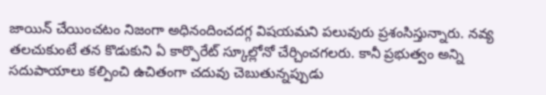జాయిన్ చేయించటం నిజంగా అధినందించదగ్గ విషయమని పలువురు ప్రశంసిస్తున్నారు. నవ్య తలచుకుంటే తన కొడుకుని ఏ కార్పొరేట్ స్కూల్లోనో చేర్చించగలరు. కానీ ప్రభుత్వం అన్ని సదుపాయాలు కల్పించి ఉచితంగా చదువు చెబుతున్నప్పుడు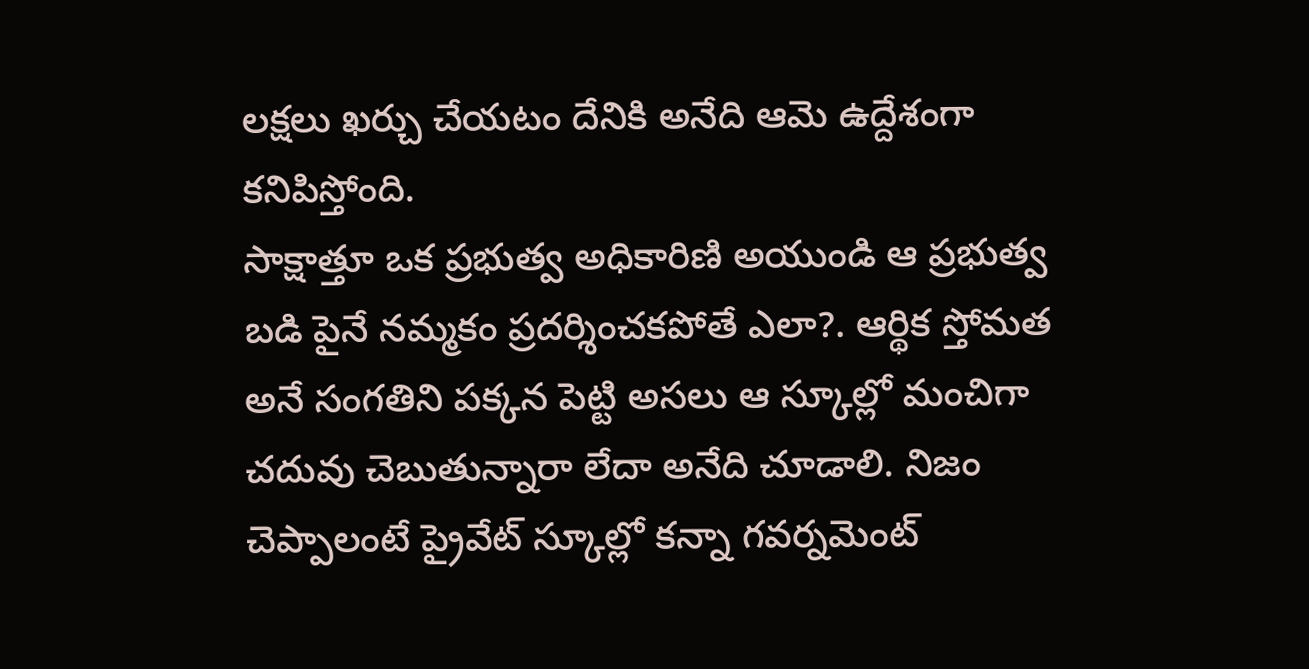లక్షలు ఖర్చు చేయటం దేనికి అనేది ఆమె ఉద్దేశంగా కనిపిస్తోంది.
సాక్షాత్తూ ఒక ప్రభుత్వ అధికారిణి అయుండి ఆ ప్రభుత్వ బడి పైనే నమ్మకం ప్రదర్శించకపోతే ఎలా?. ఆర్థిక స్తోమత అనే సంగతిని పక్కన పెట్టి అసలు ఆ స్కూల్లో మంచిగా చదువు చెబుతున్నారా లేదా అనేది చూడాలి. నిజం చెప్పాలంటే ప్రైవేట్ స్కూల్లో కన్నా గవర్నమెంట్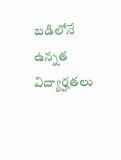బడిలోనే ఉన్నత విద్యార్హతలు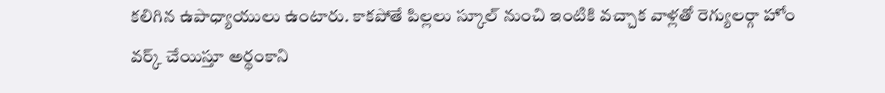కలిగిన ఉపాధ్యాయులు ఉంటారు. కాకపోతే పిల్లలు స్కూల్ నుంచి ఇంటికి వచ్చాక వాళ్లతో రెగ్యులర్గా హోం వర్క్ చేయిస్తూ అర్థంకాని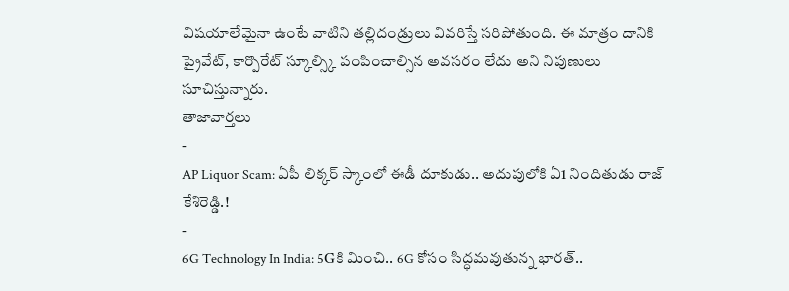విషయాలేమైనా ఉంటే వాటిని తల్లిదండ్రులు వివరిస్తే సరిపోతుంది. ఈ మాత్రం దానికి ప్రైవేట్, కార్పొరేట్ స్కూల్స్కి పంపించాల్సిన అవసరం లేదు అని నిపుణులు సూచిస్తున్నారు.
తాజావార్తలు
-
AP Liquor Scam: ఏపీ లిక్కర్ స్కాంలో ఈడీ దూకుడు.. అదుపులోకి ఏ1 నిందితుడు రాజ్ కేశిరెడ్డి.!
-
6G Technology In India: 5Gకి మించి.. 6G కోసం సిద్ధమవుతున్న భారత్..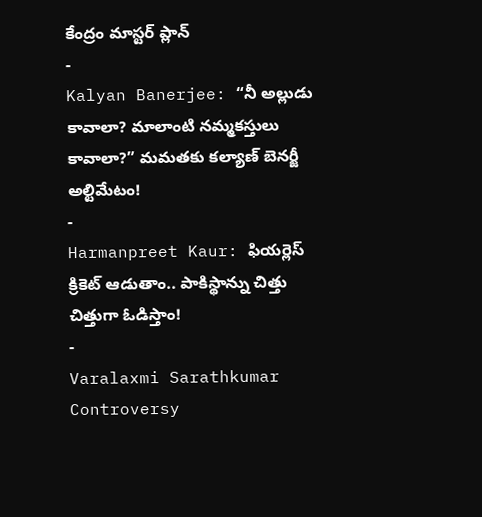కేంద్రం మాస్టర్ ప్లాన్
-
Kalyan Banerjee: “నీ అల్లుడు కావాలా? మాలాంటి నమ్మకస్తులు కావాలా?” మమతకు కల్యాణ్ బెనర్జీ అల్టిమేటం!
-
Harmanpreet Kaur: ఫియర్లెస్ క్రికెట్ ఆడుతాం.. పాకిస్థాన్ను చిత్తు చిత్తుగా ఓడిస్తాం!
-
Varalaxmi Sarathkumar Controversy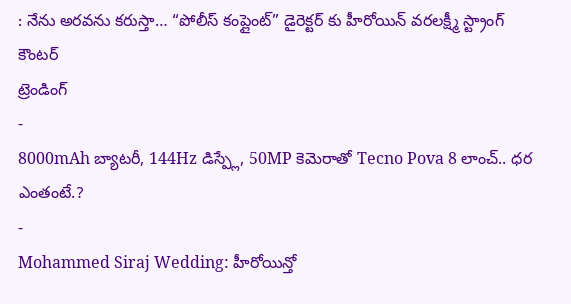: నేను అరవను కరుస్తా… “పోలీస్ కంప్లైంట్” డైరెక్టర్ కు హీరోయిన్ వరలక్ష్మీ స్ట్రాంగ్ కౌంటర్
ట్రెండింగ్
-
8000mAh బ్యాటరీ, 144Hz డిస్ప్లే, 50MP కెమెరాతో Tecno Pova 8 లాంచ్.. ధర ఎంతంటే.?
-
Mohammed Siraj Wedding: హీరోయిన్తో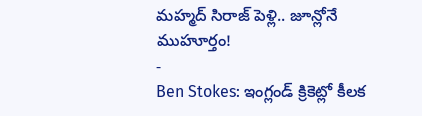మహ్మద్ సిరాజ్ పెళ్లి.. జూన్లోనే ముహూర్తం!
-
Ben Stokes: ఇంగ్లండ్ క్రికెట్లో కీలక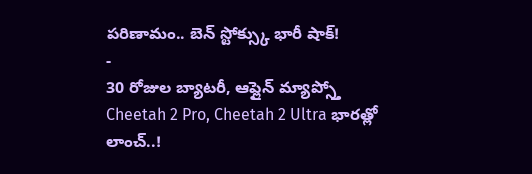పరిణామం.. బెన్ స్టోక్స్కు భారీ షాక్!
-
30 రోజుల బ్యాటరీ, ఆఫ్లైన్ మ్యాప్స్తో Cheetah 2 Pro, Cheetah 2 Ultra భారత్లో లాంచ్..!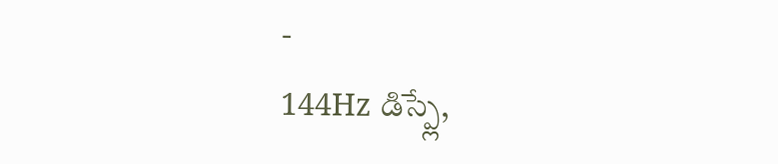-
144Hz డిస్ప్లే,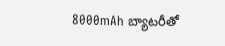8000mAh బ్యాటరీతో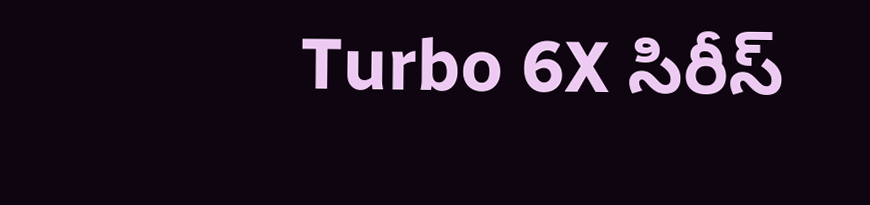Turbo 6X సిరీస్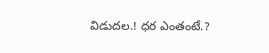విడుదల.! ధర ఎంతంటే.?